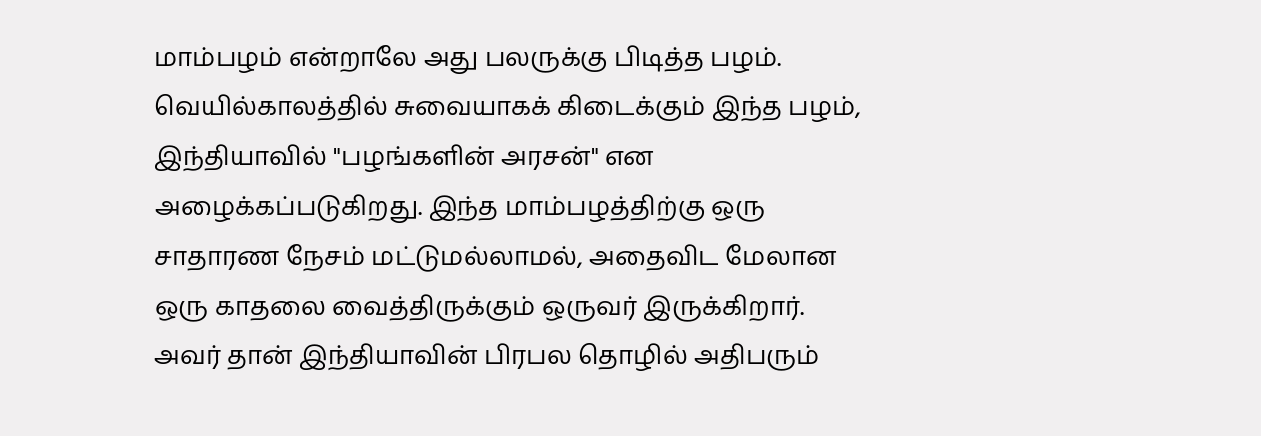மாம்பழம் என்றாலே அது பலருக்கு பிடித்த பழம். வெயில்காலத்தில் சுவையாகக் கிடைக்கும் இந்த பழம், இந்தியாவில் "பழங்களின் அரசன்" என அழைக்கப்படுகிறது. இந்த மாம்பழத்திற்கு ஒரு சாதாரண நேசம் மட்டுமல்லாமல், அதைவிட மேலான ஒரு காதலை வைத்திருக்கும் ஒருவர் இருக்கிறார். அவர் தான் இந்தியாவின் பிரபல தொழில் அதிபரும்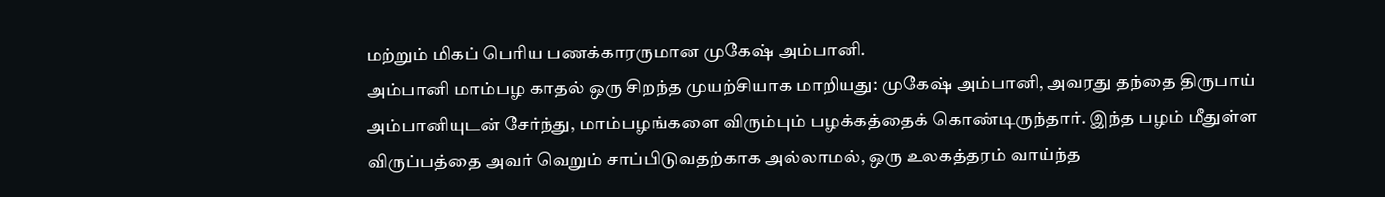மற்றும் மிகப் பெரிய பணக்காரருமான முகேஷ் அம்பானி.
அம்பானி மாம்பழ காதல் ஒரு சிறந்த முயற்சியாக மாறியது: முகேஷ் அம்பானி, அவரது தந்தை திருபாய் அம்பானியுடன் சேர்ந்து, மாம்பழங்களை விரும்பும் பழக்கத்தைக் கொண்டிருந்தார். இந்த பழம் மீதுள்ள விருப்பத்தை அவர் வெறும் சாப்பிடுவதற்காக அல்லாமல், ஒரு உலகத்தரம் வாய்ந்த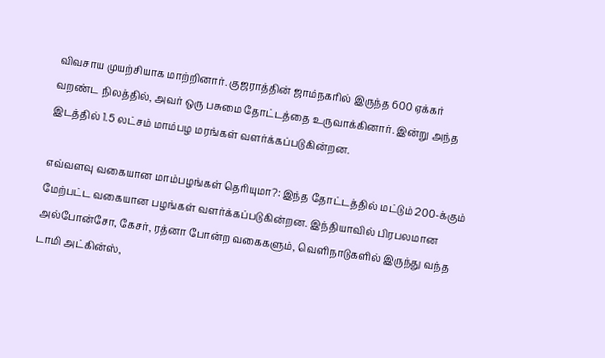விவசாய முயற்சியாக மாற்றினார். குஜராத்தின் ஜாம்நகரில் இருந்த 600 ஏக்கர் வறண்ட நிலத்தில், அவர் ஒரு பசுமை தோட்டத்தை உருவாக்கினார். இன்று அந்த இடத்தில் 1.5 லட்சம் மாம்பழ மரங்கள் வளர்க்கப்படுகின்றன.

எவ்வளவு வகையான மாம்பழங்கள் தெரியுமா?: இந்த தோட்டத்தில் மட்டும் 200-க்கும் மேற்பட்ட வகையான பழங்கள் வளர்க்கப்படுகின்றன. இந்தியாவில் பிரபலமான அல்போன்சோ, கேசர், ரத்னா போன்ற வகைகளும், வெளிநாடுகளில் இருந்து வந்த டாமி அட்கின்ஸ்,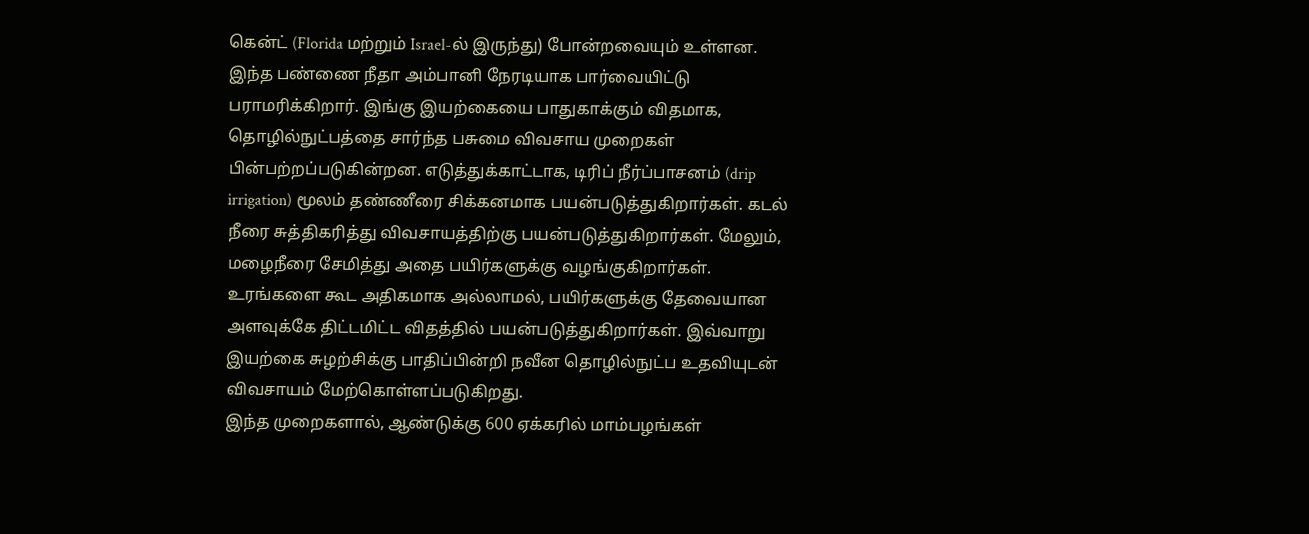கென்ட் (Florida மற்றும் Israel-ல் இருந்து) போன்றவையும் உள்ளன.
இந்த பண்ணை நீதா அம்பானி நேரடியாக பார்வையிட்டு பராமரிக்கிறார். இங்கு இயற்கையை பாதுகாக்கும் விதமாக, தொழில்நுட்பத்தை சார்ந்த பசுமை விவசாய முறைகள் பின்பற்றப்படுகின்றன. எடுத்துக்காட்டாக, டிரிப் நீர்ப்பாசனம் (drip irrigation) மூலம் தண்ணீரை சிக்கனமாக பயன்படுத்துகிறார்கள். கடல் நீரை சுத்திகரித்து விவசாயத்திற்கு பயன்படுத்துகிறார்கள். மேலும், மழைநீரை சேமித்து அதை பயிர்களுக்கு வழங்குகிறார்கள். உரங்களை கூட அதிகமாக அல்லாமல், பயிர்களுக்கு தேவையான அளவுக்கே திட்டமிட்ட விதத்தில் பயன்படுத்துகிறார்கள். இவ்வாறு இயற்கை சுழற்சிக்கு பாதிப்பின்றி நவீன தொழில்நுட்ப உதவியுடன் விவசாயம் மேற்கொள்ளப்படுகிறது.
இந்த முறைகளால், ஆண்டுக்கு 600 ஏக்கரில் மாம்பழங்கள்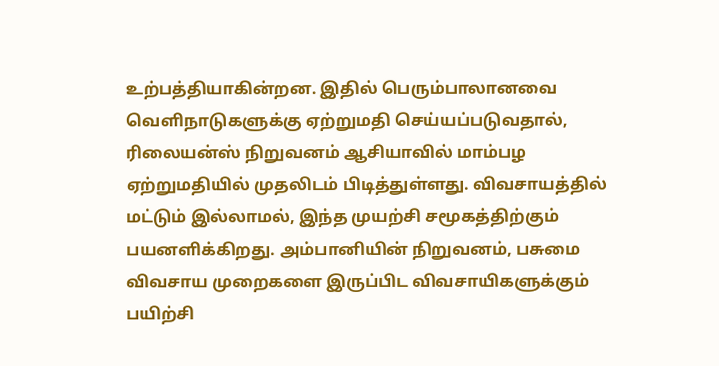உற்பத்தியாகின்றன. இதில் பெரும்பாலானவை வெளிநாடுகளுக்கு ஏற்றுமதி செய்யப்படுவதால், ரிலையன்ஸ் நிறுவனம் ஆசியாவில் மாம்பழ ஏற்றுமதியில் முதலிடம் பிடித்துள்ளது. விவசாயத்தில் மட்டும் இல்லாமல், இந்த முயற்சி சமூகத்திற்கும் பயனளிக்கிறது. அம்பானியின் நிறுவனம், பசுமை விவசாய முறைகளை இருப்பிட விவசாயிகளுக்கும் பயிற்சி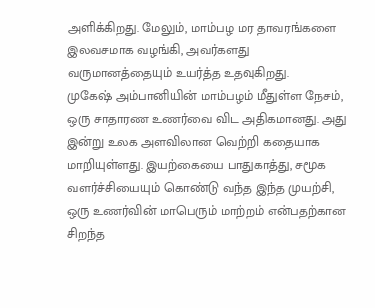அளிக்கிறது. மேலும், மாம்பழ மர தாவரங்களை இலவசமாக வழங்கி, அவர்களது வருமானத்தையும் உயர்த்த உதவுகிறது.
முகேஷ் அம்பானியின் மாம்பழம் மீதுள்ள நேசம், ஒரு சாதாரண உணர்வை விட அதிகமானது. அது இன்று உலக அளவிலான வெற்றி கதையாக மாறியுள்ளது. இயற்கையை பாதுகாத்து, சமூக வளர்ச்சியையும் கொண்டு வந்த இந்த முயற்சி, ஒரு உணர்வின் மாபெரும் மாற்றம் என்பதற்கான சிறந்த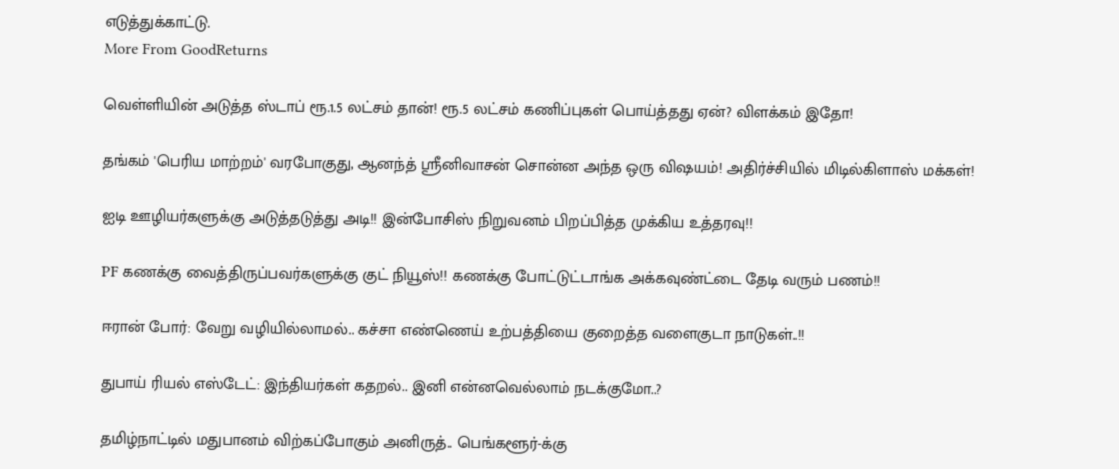எடுத்துக்காட்டு.
More From GoodReturns

வெள்ளியின் அடுத்த ஸ்டாப் ரூ.1.5 லட்சம் தான்! ரூ.5 லட்சம் கணிப்புகள் பொய்த்தது ஏன்? விளக்கம் இதோ!

தங்கம் 'பெரிய மாற்றம்' வரபோகுது, ஆனந்த் ஸ்ரீனிவாசன் சொன்ன அந்த ஒரு விஷயம்! அதிர்ச்சியில் மிடில்கிளாஸ் மக்கள்!

ஐடி ஊழியர்களுக்கு அடுத்தடுத்து அடி!! இன்போசிஸ் நிறுவனம் பிறப்பித்த முக்கிய உத்தரவு!!

PF கணக்கு வைத்திருப்பவர்களுக்கு குட் நியூஸ்!! கணக்கு போட்டுட்டாங்க அக்கவுண்ட்டை தேடி வரும் பணம்!!

ஈரான் போர்: வேறு வழியில்லாமல்.. கச்சா எண்ணெய் உற்பத்தியை குறைத்த வளைகுடா நாடுகள்..!!

துபாய் ரியல் எஸ்டேட்: இந்தியர்கள் கதறல்.. இனி என்னவெல்லாம் நடக்குமோ..?

தமிழ்நாட்டில் மதுபானம் விற்கப்போகும் அனிருத்.. பெங்களூர்-க்கு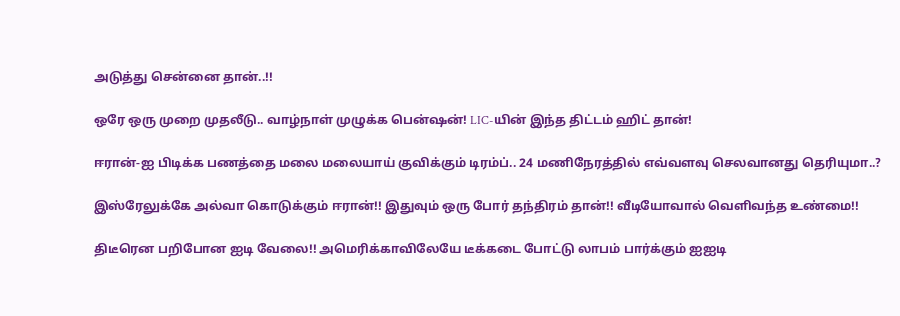அடுத்து சென்னை தான்..!!

ஒரே ஒரு முறை முதலீடு.. வாழ்நாள் முழுக்க பென்ஷன்! LIC-யின் இந்த திட்டம் ஹிட் தான்!

ஈரான்-ஐ பிடிக்க பணத்தை மலை மலையாய் குவிக்கும் டிரம்ப்.. 24 மணிநேரத்தில் எவ்வளவு செலவானது தெரியுமா..?

இஸ்ரேலுக்கே அல்வா கொடுக்கும் ஈரான்!! இதுவும் ஒரு போர் தந்திரம் தான்!! வீடியோவால் வெளிவந்த உண்மை!!

திடீரென பறிபோன ஐடி வேலை!! அமெரிக்காவிலேயே டீக்கடை போட்டு லாபம் பார்க்கும் ஐஐடி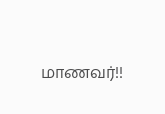மாணவர்!!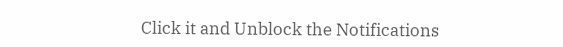Click it and Unblock the Notifications